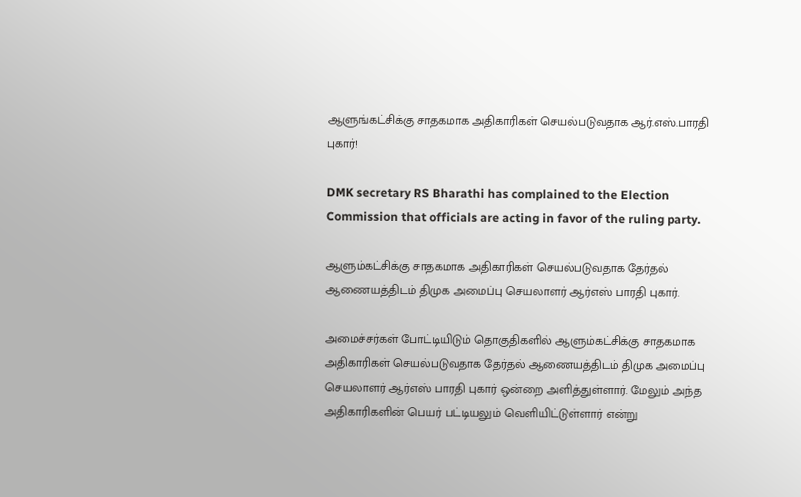ஆளுங்கட்சிக்கு சாதகமாக அதிகாரிகள் செயல்படுவதாக ஆர்.எஸ்.பாரதி புகார்!

DMK secretary RS Bharathi has complained to the Election Commission that officials are acting in favor of the ruling party.

ஆளும்கட்சிக்கு சாதகமாக அதிகாரிகள் செயல்படுவதாக தேர்தல் ஆணையத்திடம் திமுக அமைப்பு செயலாளர் ஆர்எஸ் பாரதி புகார்.

அமைச்சர்கள் போட்டியிடும் தொகுதிகளில் ஆளும்கட்சிக்கு சாதகமாக அதிகாரிகள் செயல்படுவதாக தேர்தல் ஆணையத்திடம் திமுக அமைப்பு செயலாளர் ஆர்எஸ் பாரதி புகார் ஒன்றை அளித்துள்ளார். மேலும் அந்த அதிகாரிகளின் பெயர் பட்டியலும் வெளியிட்டுள்ளார் என்று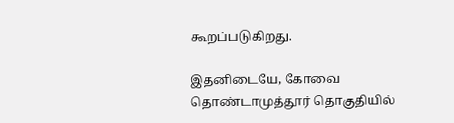கூறப்படுகிறது.

இதனிடையே, கோவை தொண்டாமுத்தூர் தொகுதியில்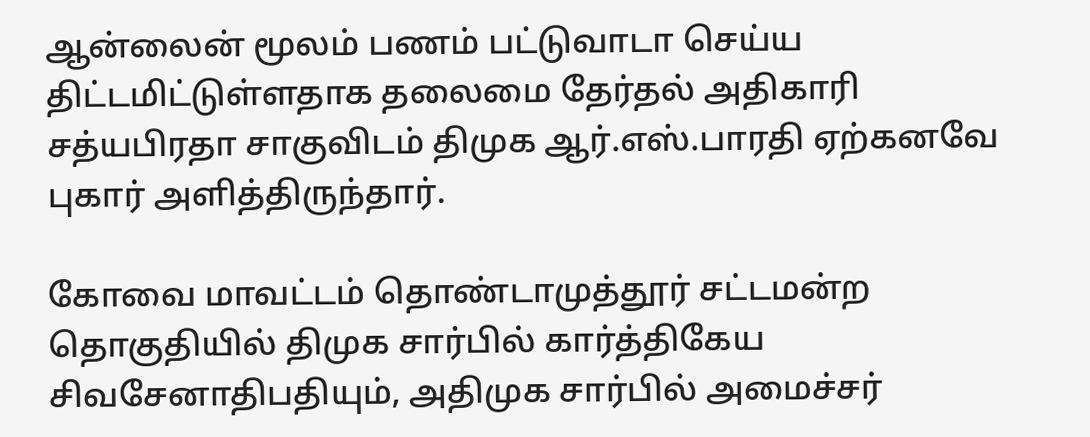ஆன்லைன் மூலம் பணம் பட்டுவாடா செய்ய திட்டமிட்டுள்ளதாக தலைமை தேர்தல் அதிகாரி சத்யபிரதா சாகுவிடம் திமுக ஆர்.எஸ்.பாரதி ஏற்கனவே புகார் அளித்திருந்தார்.

கோவை மாவட்டம் தொண்டாமுத்தூர் சட்டமன்ற தொகுதியில் திமுக சார்பில் கார்த்திகேய சிவசேனாதிபதியும், அதிமுக சார்பில் அமைச்சர்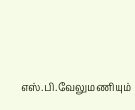எஸ்.பி.வேலுமணியும்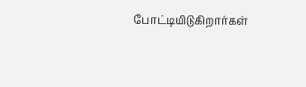போட்டியிடுகிறார்கள்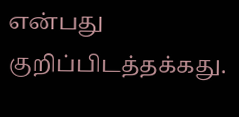என்பது குறிப்பிடத்தக்கது.